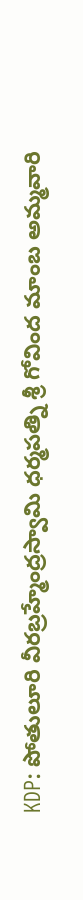KDP: పోతులూరి వీరబ్రహ్మేంద్రస్వామి ధర్మపత్ని శ్రీ గోవింద మాంబ అమ్మవారి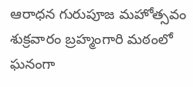ఆరాధన గురుపూజ మహోత్సవం శుక్రవారం బ్రహ్మంగారి మఠంలో ఘనంగా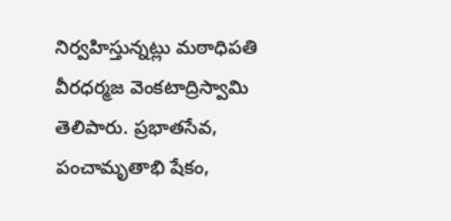నిర్వహిస్తున్నట్లు మఠాధిపతి వీరధర్మజ వెంకటాద్రిస్వామి తెలిపారు. ప్రభాతసేవ, పంచామృతాభి షేకం,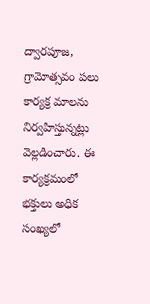ద్వారపూజ, గ్రామోత్సవం పలు కార్యక్ర మాలను నిర్వహిస్తున్నట్లు వెల్లడించారు. ఈ కార్యక్రమంలో భక్తులు అధిక సంఖ్యలో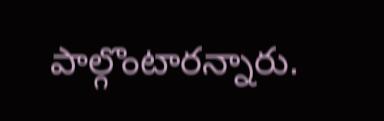పాల్గొంటారన్నారు.